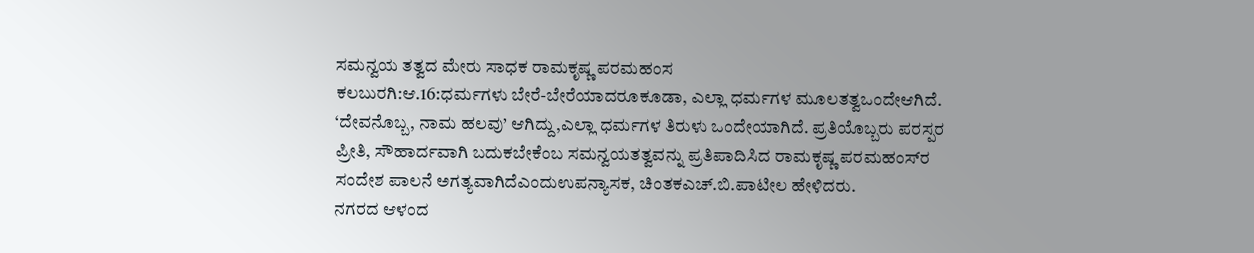ಸಮನ್ವಯ ತತ್ವದ ಮೇರು ಸಾಧಕ ರಾಮಕೃಷ್ಣ ಪರಮಹಂಸ
ಕಲಬುರಗಿ:ಆ.16:ಧರ್ಮಗಳು ಬೇರೆ-ಬೇರೆಯಾದರೂಕೂಡಾ, ಎಲ್ಲಾ ಧರ್ಮಗಳ ಮೂಲತತ್ವಒಂದೇಆಗಿದೆ. ‘ದೇವನೊಬ್ಬ, ನಾಮ ಹಲವು’ ಆಗಿದ್ದು,ಎಲ್ಲಾ ಧರ್ಮಗಳ ತಿರುಳು ಒಂದೇಯಾಗಿದೆ. ಪ್ರತಿಯೊಬ್ಬರು ಪರಸ್ಪರ ಪ್ರೀತಿ, ಸೌಹಾರ್ದವಾಗಿ ಬದುಕಬೇಕೆಂಬ ಸಮನ್ವಯತತ್ವವನ್ನು ಪ್ರತಿಪಾದಿಸಿದ ರಾಮಕೃಷ್ಣ ಪರಮಹಂಸ್‍ರ ಸಂದೇಶ ಪಾಲನೆ ಅಗತ್ಯವಾಗಿದೆಎಂದುಉಪನ್ಯಾಸಕ, ಚಿಂತಕಎಚ್.ಬಿ.ಪಾಟೀಲ ಹೇಳಿದರು.
ನಗರದ ಆಳಂದ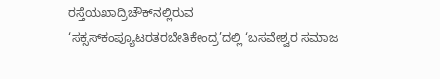ರಸ್ತೆಯಖಾದ್ರಿಚೌಕ್‍ನಲ್ಲಿರುವ ‘ಸಕ್ಸಸ್‍ಕಂಪ್ಯೂಟರತರಬೇತಿಕೇಂದ್ರ’ದಲ್ಲಿ ‘ಬಸವೇಶ್ವರ ಸಮಾಜ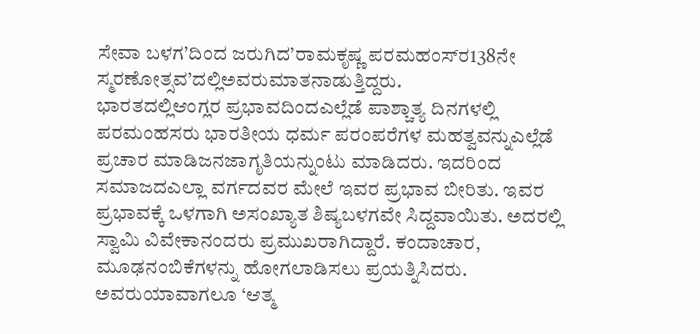ಸೇವಾ ಬಳಗ’ದಿಂದ ಜರುಗಿದ’ರಾಮಕೃಷ್ಣ ಪರಮಹಂಸ್‍ರ138ನೇ ಸ್ಮರಣೋತ್ಸವ’ದಲ್ಲಿಅವರುಮಾತನಾಡುತ್ತಿದ್ದರು.
ಭಾರತದಲ್ಲಿಆಂಗ್ಲರ ಪ್ರಭಾವದಿಂದಎಲ್ಲೆಡೆ ಪಾಶ್ಚಾತ್ಯ ದಿನಗಳಲ್ಲಿ ಪರಮಂಹಸರು ಭಾರತೀಯ ಧರ್ಮ ಪರಂಪರೆಗಳ ಮಹತ್ವವನ್ನುಎಲ್ಲೆಡೆ ಪ್ರಚಾರ ಮಾಡಿಜನಜಾಗೃತಿಯನ್ನುಂಟು ಮಾಡಿದರು. ಇದರಿಂದ ಸಮಾಜದಎಲ್ಲಾ ವರ್ಗದವರ ಮೇಲೆ ಇವರ ಪ್ರಭಾವ ಬೀರಿತು. ಇವರ ಪ್ರಭಾವಕ್ಕೆ ಒಳಗಾಗಿ ಅಸಂಖ್ಯಾತ ಶಿಷ್ಯಬಳಗವೇ ಸಿದ್ದವಾಯಿತು. ಅದರಲ್ಲಿ ಸ್ವಾಮಿ ವಿವೇಕಾನಂದರು ಪ್ರಮುಖರಾಗಿದ್ದಾರೆ. ಕಂದಾಚಾರ, ಮೂಢನಂಬಿಕೆಗಳನ್ನು ಹೋಗಲಾಡಿಸಲು ಪ್ರಯತ್ನಿಸಿದರು. ಅವರುಯಾವಾಗಲೂ ‘ಆತ್ಮ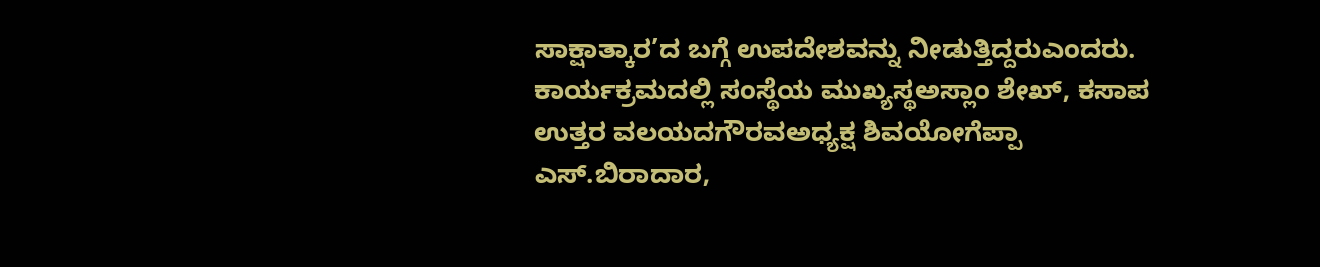ಸಾಕ್ಷಾತ್ಕಾರ’ದ ಬಗ್ಗೆ ಉಪದೇಶವನ್ನು ನೀಡುತ್ತಿದ್ದರುಎಂದರು.
ಕಾರ್ಯಕ್ರಮದಲ್ಲಿ ಸಂಸ್ಥೆಯ ಮುಖ್ಯಸ್ಥಅಸ್ಲಾಂ ಶೇಖ್, ಕಸಾಪ ಉತ್ತರ ವಲಯದಗೌರವಅಧ್ಯಕ್ಷ ಶಿವಯೋಗೆಪ್ಪಾ ಎಸ್.ಬಿರಾದಾರ,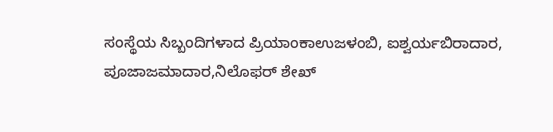ಸಂಸ್ಥೆಯ ಸಿಬ್ಬಂದಿಗಳಾದ ಪ್ರಿಯಾಂಕಾಉಜಳಂಬಿ, ಐಶ್ವರ್ಯಬಿರಾದಾರ, ಪೂಜಾಜಮಾದಾರ,ನಿಲೊಫರ್ ಶೇಖ್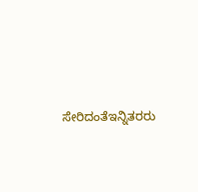ಸೇರಿದಂತೆಇನ್ನಿತರರು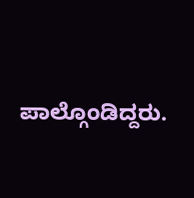ಪಾಲ್ಗೊಂಡಿದ್ದರು.